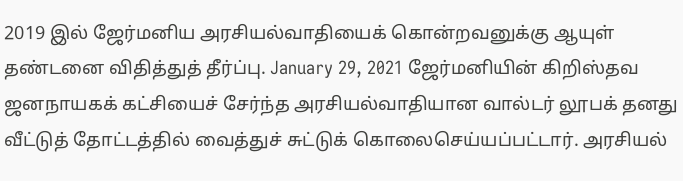2019 இல் ஜேர்மனிய அரசியல்வாதியைக் கொன்றவனுக்கு ஆயுள் தண்டனை விதித்துத் தீர்ப்பு. January 29, 2021 ஜேர்மனியின் கிறிஸ்தவ ஜனநாயகக் கட்சியைச் சேர்ந்த அரசியல்வாதியான வால்டர் லூபக் தனது வீட்டுத் தோட்டத்தில் வைத்துச் சுட்டுக் கொலைசெய்யப்பட்டார். அரசியல்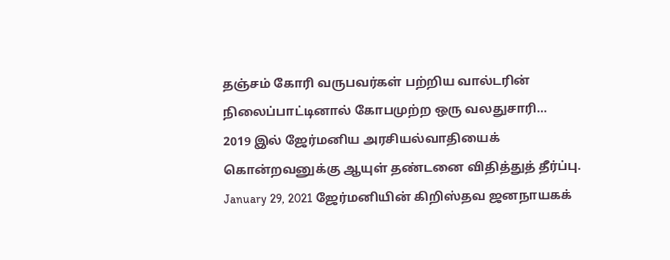தஞ்சம் கோரி வருபவர்கள் பற்றிய வால்டரின் நிலைப்பாட்டினால் கோபமுற்ற ஒரு வலதுசாரி…
2019 இல் ஜேர்மனிய அரசியல்வாதியைக் கொன்றவனுக்கு ஆயுள் தண்டனை விதித்துத் தீர்ப்பு. January 29, 2021 ஜேர்மனியின் கிறிஸ்தவ ஜனநாயகக்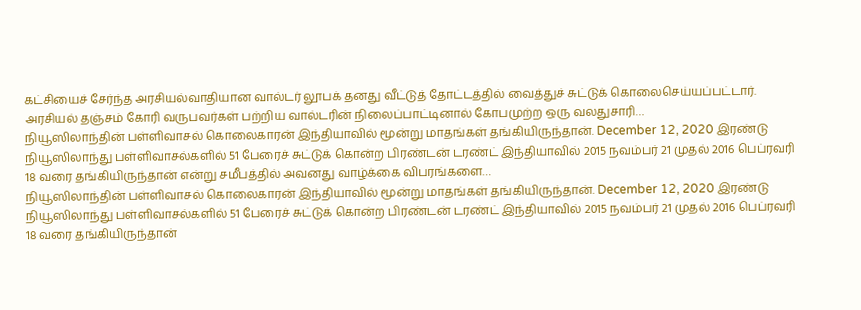கட்சியைச் சேர்ந்த அரசியல்வாதியான வால்டர் லூபக் தனது வீட்டுத் தோட்டத்தில் வைத்துச் சுட்டுக் கொலைசெய்யப்பட்டார். அரசியல் தஞ்சம் கோரி வருபவர்கள் பற்றிய வால்டரின் நிலைப்பாட்டினால் கோபமுற்ற ஒரு வலதுசாரி…
நியூஸிலாந்தின் பள்ளிவாசல் கொலைகாரன் இந்தியாவில் மூன்று மாதங்கள் தங்கியிருந்தான். December 12, 2020 இரண்டு நியூஸிலாந்து பள்ளிவாசல்களில் 51 பேரைச் சுட்டுக் கொன்ற பிரண்டன் டரண்ட் இந்தியாவில் 2015 நவம்பர் 21 முதல் 2016 பெப்ரவரி 18 வரை தங்கியிருந்தான் என்று சமீபத்தில் அவனது வாழ்க்கை விபரங்களை…
நியூஸிலாந்தின் பள்ளிவாசல் கொலைகாரன் இந்தியாவில் மூன்று மாதங்கள் தங்கியிருந்தான். December 12, 2020 இரண்டு நியூஸிலாந்து பள்ளிவாசல்களில் 51 பேரைச் சுட்டுக் கொன்ற பிரண்டன் டரண்ட் இந்தியாவில் 2015 நவம்பர் 21 முதல் 2016 பெப்ரவரி 18 வரை தங்கியிருந்தான்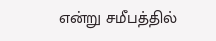என்று சமீபத்தில்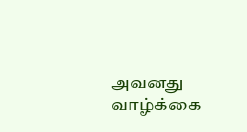அவனது வாழ்க்கை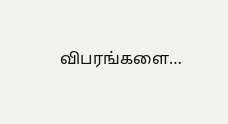விபரங்களை…